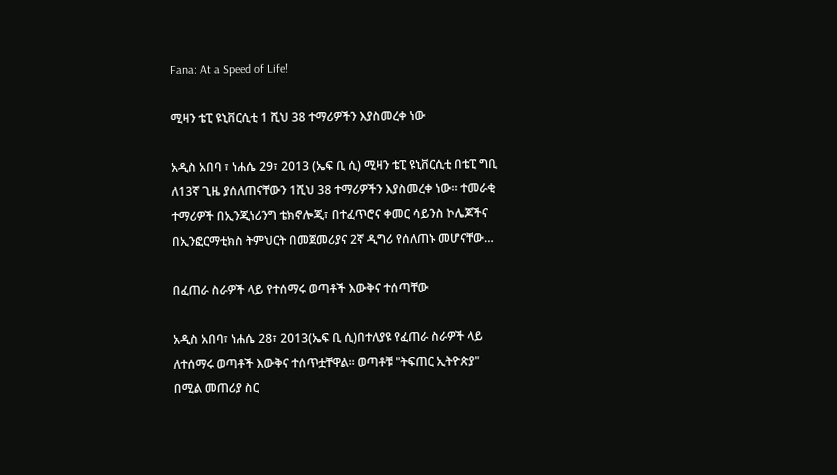Fana: At a Speed of Life!

ሚዛን ቴፒ ዩኒቨርሲቲ 1 ሺህ 38 ተማሪዎችን እያስመረቀ ነው

አዲስ አበባ ፣ ነሐሴ 29፣ 2013 (ኤፍ ቢ ሲ) ሚዛን ቴፒ ዩኒቨርሲቲ በቴፒ ግቢ ለ13ኛ ጊዜ ያሰለጠናቸውን 1ሺህ 38 ተማሪዎችን እያስመረቀ ነው። ተመራቂ ተማሪዎች በኢንጂነሪንግ ቴክኖሎጂ፣ በተፈጥሮና ቀመር ሳይንስ ኮሌጆችና በኢንፎርማቲክስ ትምህርት በመጀመሪያና 2ኛ ዲግሪ የሰለጠኑ መሆናቸው…

በፈጠራ ስራዎች ላይ የተሰማሩ ወጣቶች እውቅና ተሰጣቸው

አዲስ አበባ፣ ነሐሴ 28፣ 2013(ኤፍ ቢ ሲ)በተለያዩ የፈጠራ ስራዎች ላይ ለተሰማሩ ወጣቶች እውቅና ተሰጥቷቸዋል። ወጣቶቹ "ትፍጠር ኢትዮጵያ" በሚል መጠሪያ ስር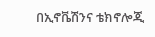በኢኖቬሽንና ቴክኖሎጂ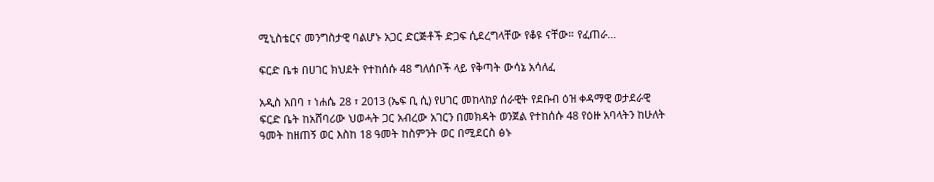ሚኒስቴርና መንግስታዊ ባልሆኑ አጋር ድርጅቶች ድጋፍ ሲደረግላቸው የቆዩ ናቸው። የፈጠራ…

ፍርድ ቤቱ በሀገር ክህደት የተከሰሱ 48 ግለሰቦች ላይ የቅጣት ውሳኔ አሳለፈ

አዲስ አበባ ፣ ነሐሴ 28 ፣ 2013 (ኤፍ ቢ ሲ) የሀገር መከላከያ ሰራዊት የደቡብ ዕዝ ቀዳማዊ ወታደራዊ ፍርድ ቤት ከአሸባሪው ህወሓት ጋር አብረው አገርን በመክዳት ወንጀል የተከሰሱ 48 የዕዙ አባላትን ከሁለት ዓመት ከዘጠኝ ወር እስከ 18 ዓመት ከስምንት ወር በሚደርስ ፅኑ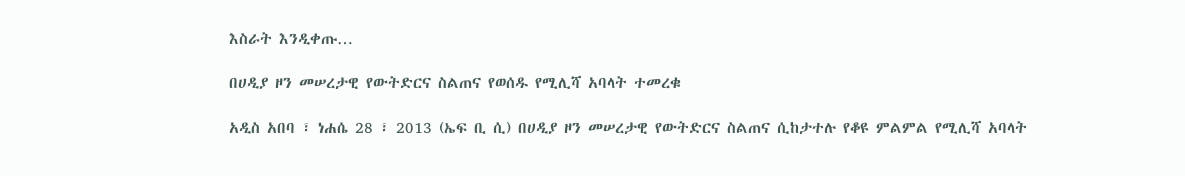እስራት እንዲቀጡ…

በሀዲያ ዞን መሠረታዊ የውትድርና ስልጠና የወሰዱ የሚሊሻ አባላት ተመረቁ

አዲስ አበባ ፣ ነሐሴ 28 ፣ 2013 (ኤፍ ቢ ሲ) በሀዲያ ዞን መሠረታዊ የውትድርና ስልጠና ሲከታተሉ የቆዩ ምልምል የሚሊሻ አባላት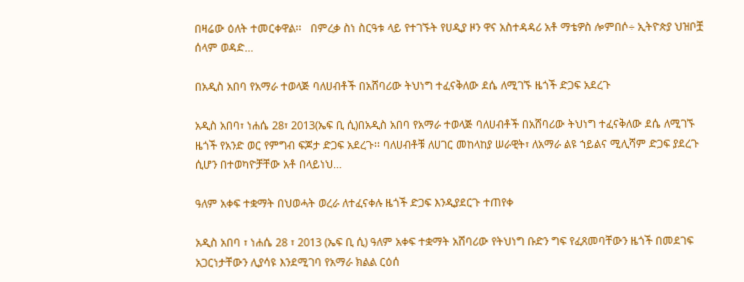በዛሬው ዕለት ተመርቀዋል፡፡   በምረቃ ስነ ስርዓቱ ላይ የተገኙት የሀዲያ ዞን ዋና አስተዳዳሪ አቶ ማቴዎስ ሎምበሶ÷ ኢትዮጵያ ህዝቦቿ ሰላም ወዳድ…

በአዲስ አበባ የአማራ ተወላጅ ባለሀብቶች በአሸባሪው ትህነግ ተፈናቅለው ደሴ ለሚገኙ ዜጎች ድጋፍ አደረጉ

አዲስ አበባ፣ ነሐሴ 28፣ 2013(ኤፍ ቢ ሲ)በአዲስ አበባ የአማራ ተወላጅ ባለሀብቶች በአሸባሪው ትህነግ ተፈናቅለው ደሴ ለሚገኙ ዜጎች የአንድ ወር የምግብ ፍጆታ ድጋፍ አደረጉ፡፡ ባለሀብቶቹ ለሀገር መከላከያ ሠራዊት፣ ለአማራ ልዩ ኀይልና ሚሊሻም ድጋፍ ያደረጉ ሲሆን በተወካዮቻቸው አቶ በላይነህ…

ዓለም አቀፍ ተቋማት በህወሓት ወረራ ለተፈናቀሉ ዜጎች ድጋፍ እንዲያደርጉ ተጠየቀ

አዲስ አበባ ፣ ነሐሴ 28 ፣ 2013 (ኤፍ ቢ ሲ) ዓለም አቀፍ ተቋማት አሸባሪው የትህነግ ቡድን ግፍ የፈጸመባቸውን ዜጎች በመደገፍ አጋርነታቸውን ሊያሳዩ እንደሚገባ የአማራ ክልል ርዕሰ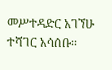መሥተዳድር አገኘሁ ተሻገር አሳሰቡ፡፡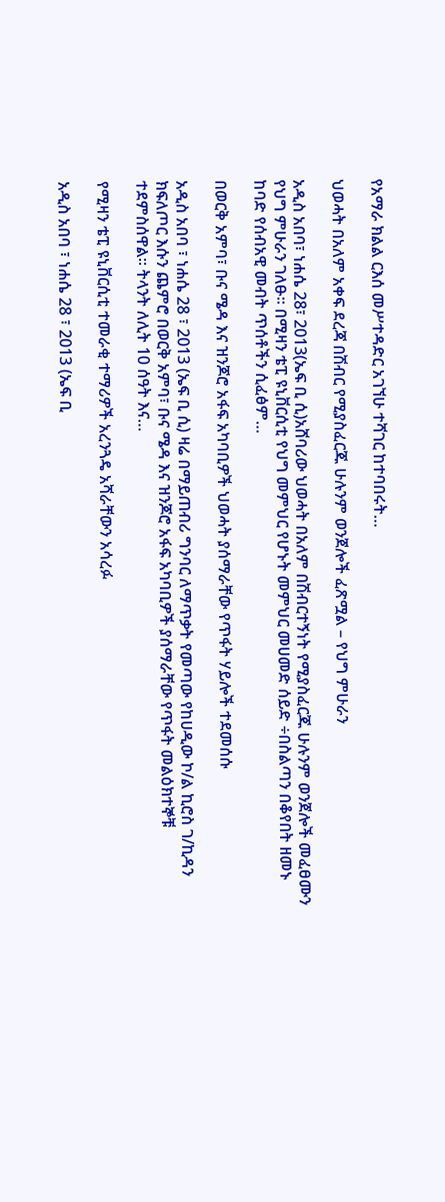የአማራ ክልል ርእሰ መሥተዳድር አገኘሁ ተሻገር ከተባበሩት…

ህወሓት በአለም አቀፍ ደረጃ በሽብር የሚያስፈርጁ ሁሉንም ወንጀሎች ፈጽሟል – የህግ ምሁራን

አዲስ አበባ፣ ነሐሴ 28፣ 2013(ኤፍ ቢ ሲ)አሸባሪው ህወሓት በአለም በሽብርተኝነት የሚያስፈርጁ ሁሉንም ወንጀሎች መፈፀሙን የህግ ምሁራን ገለፁ። በሚዛን ቴፒ ዩኒቨርሲቲ የህግ መምህር የሆኑት መምህር መሀመድ ሰይድ ÷በስልጣን በቆየበት ዘመኑ ከባድ የሰብአዊ መብት ጥሰቶችን ሲፈፅም…

በወርቅ አምባ፣ ቡና ሜዳ እና ዝንጆሮ አፋፍ አካባቢዎች ህወሓት ያሰማራቸው የጥፋት ሃይሎች ተደመሰሱ

አዲስ አበባ ፣ ነሐሴ 28 ፣ 2013 (ኤፍ ቢ ሲ) ዛሬ በማይጠብሪ ግንባር ለማጥቃት የመጣው የከሀዲው ኮ/ል ኪሮስ ገ/ኪዳን ክፍለጦር እሱን ጨምሮ በወርቅ አምባ፣ ቡና ሜዳ እና ዝንጆሮ አፋፍ አካባቢዎች ያሰማራቸው የጥፋት መልዕክተኞቹ ተደምስሰዋል፡፡ ትላንት ለሊት 10 ሰዓት እና…

የሚዛን ቴፒ ዩኒቨርሲቲ ተመራቂ ተማሪዎች አረንጓዴ አሻራቸውን አሳረፉ

አዲስ አበባ ፣ ነሐሴ 28 ፣ 2013 (ኤፍ ቢ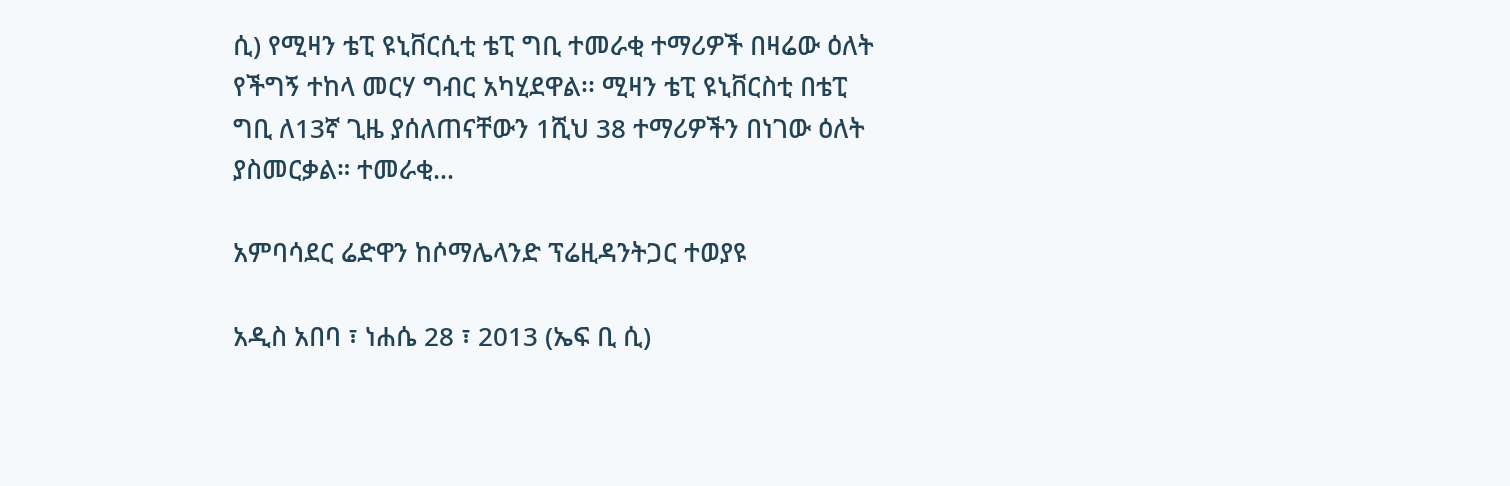ሲ) የሚዛን ቴፒ ዩኒቨርሲቲ ቴፒ ግቢ ተመራቂ ተማሪዎች በዛሬው ዕለት የችግኝ ተከላ መርሃ ግብር አካሂደዋል፡፡ ሚዛን ቴፒ ዩኒቨርስቲ በቴፒ ግቢ ለ13ኛ ጊዜ ያሰለጠናቸውን 1ሺህ 38 ተማሪዎችን በነገው ዕለት ያስመርቃል። ተመራቂ…

አምባሳደር ሬድዋን ከሶማሌላንድ ፕሬዚዳንትጋር ተወያዩ

አዲስ አበባ ፣ ነሐሴ 28 ፣ 2013 (ኤፍ ቢ ሲ)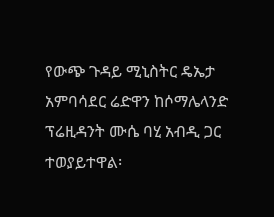የውጭ ጉዳይ ሚኒስትር ዴኤታ አምባሳደር ሬድዋን ከሶማሌላንድ ፕሬዚዳንት ሙሴ ባሂ አብዲ ጋር ተወያይተዋል፡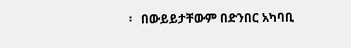፡   በውይይታቸውም በድንበር አካባቢ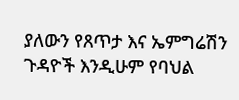ያለውን የጸጥታ እና ኤምግሬሽን ጉዳዮች እንዲሁም የባህል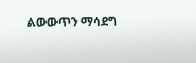ልውውጥን ማሳደግ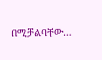በሚቻልባቸው…